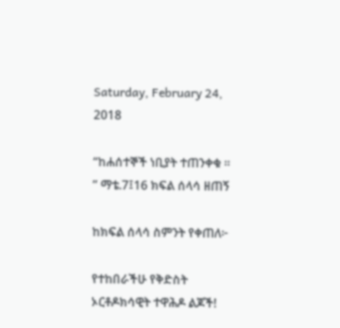Saturday, February 24, 2018

“ከሐሰተኞች ነቢያት ተጠንቀቁ ፡፡” ማቴ.7፤16 ክፍል ሰላሳ ዘጠኝ

ከክፍል ሰላሳ ስምንት የቀጠለ፦

የተከበራችሁ የቅድስት ኦርቶዶክሳዊት ተዋሕዶ ልጆች!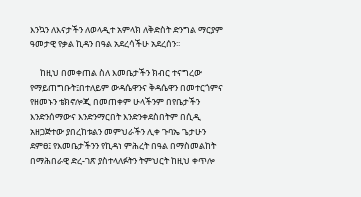እንኳን ለእናታችን ለወላዲተ አምላክ ለቅድስት ድንግል ማርያም ዓመታዊ የቃል ኪዳን በዓል አደረሳችሁ አደረሰን፡፡

     ከዚህ በመቀጠል ስለ እመቤታችን ክብር ተናግረው የማይጠግቡት፤በተለይም ውዳሴዋንና ቅዳሴዋን በመተርጎምና የዘመኑን ቴክኖሎጂ በመጠቀም ሁላችንም በየቤታችን እንድንሰማውና እንድንማርበት እንድንቀደስበትም በሲዲ አዘጋጅተው ያበረከቱልን መምህራችን ሊቀ ጉባኤ ጌታሁን ደምፀ፤ የእመቤታችንን የኪዳነ ምሕረት በዓል በማስመልከት በማሕበራዊ ድረ-ገጽ ያስተላለፉትን ትምህርት ከዚህ ቀጥሎ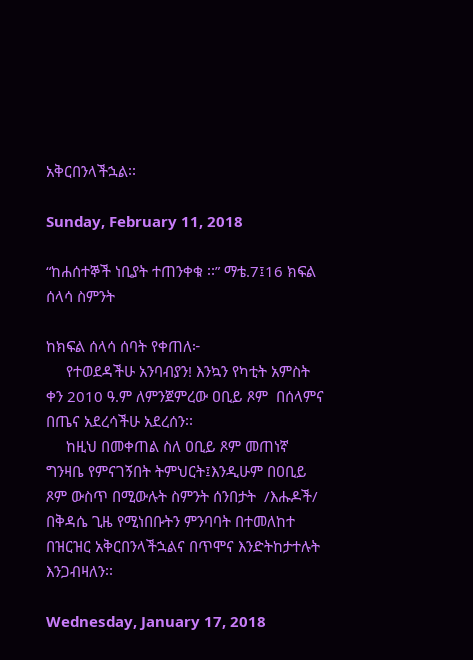አቅርበንላችኋል፡፡

Sunday, February 11, 2018

“ከሐሰተኞች ነቢያት ተጠንቀቁ ፡፡” ማቴ.7፤16 ክፍል ሰላሳ ስምንት

ከክፍል ሰላሳ ሰባት የቀጠለ፦
     የተወደዳችሁ አንባብያን! እንኳን የካቲት አምስት ቀን 2010 ዓ.ም ለምንጀምረው ዐቢይ ጾም  በሰላምና በጤና አደረሳችሁ አደረሰን፡፡
     ከዚህ በመቀጠል ስለ ዐቢይ ጾም መጠነኛ ግንዛቤ የምናገኝበት ትምህርት፤እንዲሁም በዐቢይ ጾም ውስጥ በሚውሉት ስምንት ሰንበታት  /እሑዶች/ በቅዳሴ ጊዜ የሚነበቡትን ምንባባት በተመለከተ በዝርዝር አቅርበንላችኋልና በጥሞና እንድትከታተሉት እንጋብዛለን፡፡

Wednesday, January 17, 2018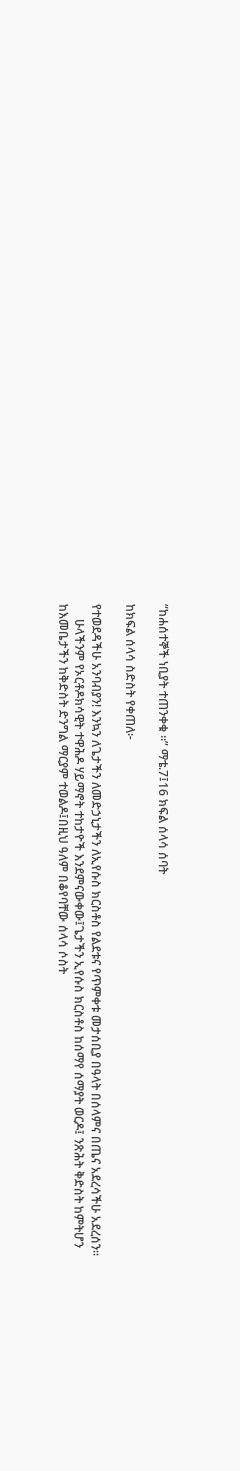“ከሐሰተኞች ነቢያት ተጠንቀቁ ፡፡” ማቴ.7፤16 ክፍል ሰላሳ ሰባት

ከክፍል ሰላሳ ስድስት የቀጠለ፦

የተወደዳችሁ አንባብያን! እንኳን ለጌታችን ለመድኃኒታችን ለኢየሱስ ክርስቶስ የልደቱና የጥምቀቱ መታሰቢያ በዓላት በሰላምና በጤና አደረሳችሁ አደረሰን፡፡
     ሁላችንም የኦርቶዶክሳዊት ተዋሕዶ ሃይማኖት ተከታዮች እንደምናውቀው፤ጌታችን ኢየሱስ ክርስቶስ ከሰማየ ሰማያት ወርዶ፤ ንጽሕት ቅድስት ከምትሆን ከእመቤታችን ከቅድስት ድንግል ማርያም ተወልዶ፤በዚህ ዓለም በቆየባቸው ሰላሳ ሶስት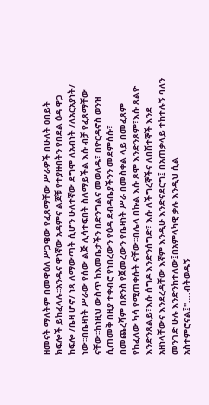ዘመናት ማለትም በመዋዕለ ሥጋዌው የፈጸማቸው ሥራዎች በሁለት ዐበይት ክፍሎች ይከፈላሉ፡፡አንዱና ዋነኛው አዳምና ልጆቹ የተያዙበትን የበደል ዕዳ ዋጋ ከፍሎ /ቤዛ ሆኖ/ ነጻ ለማውጣት ሲሆን ሁለተኛው ደግሞ ለአብነት /ለአርአያነት/ ነው፡፡በቤዛነት ሥራው የሰው ልጅ ሊሳተፍበት ስለማይችል እሱ ብቻ የፈጸማቸው ናቸው፡፡ከነዚህ ውስጥ ከእመቤታችን በድንግልና መወለዱ፣ በዮርዳኖስ ወንዝ ሲጠመቅ በዚያ ተቀብሮ የነበረውን የዕዳ ደብዳቤያችንን መደምሰሱ፣ በመጨረሻም በጽንስ የጀመረውን የቤዛነት ሥራ በመስቀል ላይ በመፈጸም የከፈለው ካሳ የሚጠቀሱት ናቸው፡፡በሌላ በኩል እሱ ጾሞ እንድንጾም፣እሱ ጸልዮ እንድንጸልይ፣እሱ ሰግዶ እንድንሰግድ፣ እሱ ለችግረኞችና ለበሽተኞች እንደ አዘነላቸውና እንደረዳቸው እኛም እንዲሁ እንድናደርግ፤ በአጠቃላይ ተከተሉኝ ባለን መንገድ ሁሉ እንድንከተለው፤በአምላካዊ ቃሉ እንዲህ ሲል አስተምሮናል፤"….ብትወዱኝ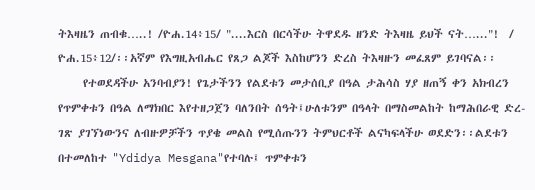ትእዛዜን ጠብቁ…..! /ዮሐ.14፥15/ "....እርስ በርሳችሁ ትዋደዱ ዘንድ ትእዛዜ ይህች ናት…..."!  / ዮሐ.15፥12/፡፡አኛም የእግዚአብሔር የጸጋ ልጆች እስከሆንን ድረስ ትእዛዙን መፈጸም ይገባናል፡፡
     የተወደዳችሁ አንባብያን! የጌታችንን የልደቱን መታሰቢያ በዓል ታሕሳስ ሃያ ዘጠኝ ቀን አክብረን የጥምቀቱን በዓል ለማክበር እየተዘጋጀን ባለንበት ሰዓት፤ሁለቱንም በዓላት በማስመልከት ከማሕበራዊ ድረ-ገጽ ያገኘነውንና ለብዙዎቻችን ጥያቄ መልስ የሚሰጡንን ትምህርቶች ልናካፍላችሁ ወደድን፡፡ልደቱን በተመለከተ "Ydidya Mesgana"የተባሉ፤ ጥምቀቱን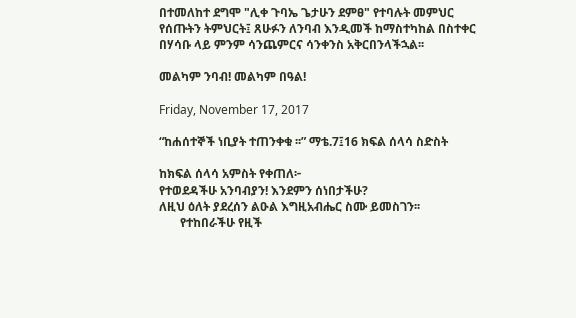በተመለከተ ደግሞ "ሊቀ ጉባኤ ጌታሁን ደምፀ" የተባሉት መምህር የሰጡትን ትምህርት፤ ጸሁፉን ለንባብ እንዲመች ከማስተካከል በስተቀር በሃሳቡ ላይ ምንም ሳንጨምርና ሳንቀንስ አቅርበንላችኋል፡፡

መልካም ንባብ! መልካም በዓል!

Friday, November 17, 2017

“ከሐሰተኞች ነቢያት ተጠንቀቁ ፡፡” ማቴ.7፤16 ክፍል ሰላሳ ስድስት

ከክፍል ሰላሳ አምስት የቀጠለ፦
የተወደዳችሁ አንባብያን! እንደምን ሰነበታችሁ?
ለዚህ ዕለት ያደረሰን ልዑል እግዚአብሔር ስሙ ይመስገን፡፡
       የተከበራችሁ የዚች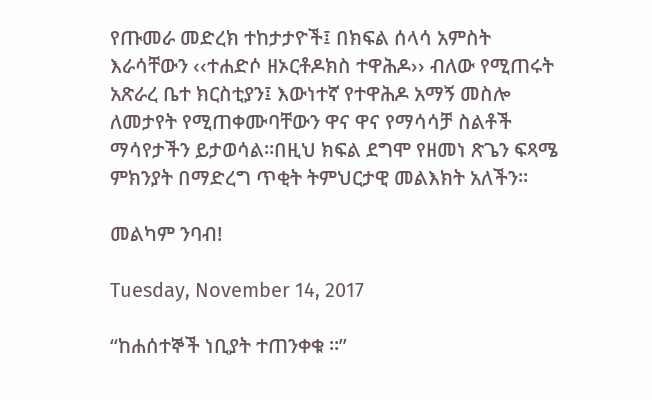የጡመራ መድረክ ተከታታዮች፤ በክፍል ሰላሳ አምስት እራሳቸውን ‹‹ተሐድሶ ዘኦርቶዶክስ ተዋሕዶ›› ብለው የሚጠሩት አጽራረ ቤተ ክርስቲያን፤ እውነተኛ የተዋሕዶ አማኝ መስሎ ለመታየት የሚጠቀሙባቸውን ዋና ዋና የማሳሳቻ ስልቶች ማሳየታችን ይታወሳል፡፡በዚህ ክፍል ደግሞ የዘመነ ጽጌን ፍጻሜ ምክንያት በማድረግ ጥቂት ትምህርታዊ መልእክት አለችን፡፡

መልካም ንባብ!

Tuesday, November 14, 2017

“ከሐሰተኞች ነቢያት ተጠንቀቁ ፡፡”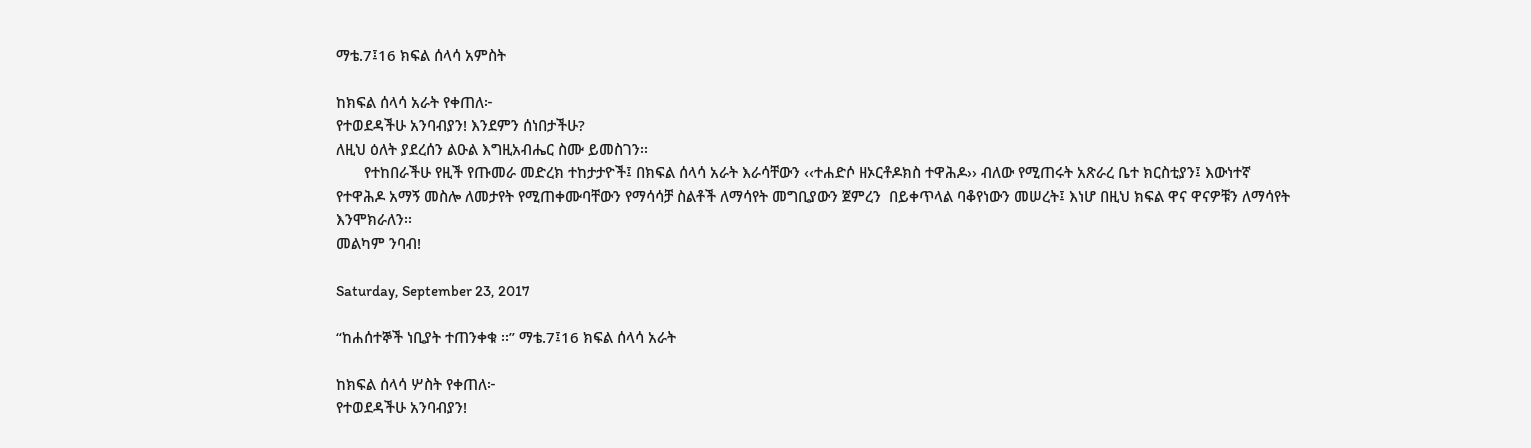ማቴ.7፤16 ክፍል ሰላሳ አምስት

ከክፍል ሰላሳ አራት የቀጠለ፦
የተወደዳችሁ አንባብያን! እንደምን ሰነበታችሁ?
ለዚህ ዕለት ያደረሰን ልዑል እግዚአብሔር ስሙ ይመስገን፡፡
       የተከበራችሁ የዚች የጡመራ መድረክ ተከታታዮች፤ በክፍል ሰላሳ አራት እራሳቸውን ‹‹ተሐድሶ ዘኦርቶዶክስ ተዋሕዶ›› ብለው የሚጠሩት አጽራረ ቤተ ክርስቲያን፤ እውነተኛ የተዋሕዶ አማኝ መስሎ ለመታየት የሚጠቀሙባቸውን የማሳሳቻ ስልቶች ለማሳየት መግቢያውን ጀምረን  በይቀጥላል ባቆየነውን መሠረት፤ እነሆ በዚህ ክፍል ዋና ዋናዎቹን ለማሳየት እንሞክራለን፡፡
መልካም ንባብ!

Saturday, September 23, 2017

“ከሐሰተኞች ነቢያት ተጠንቀቁ ፡፡” ማቴ.7፤16 ክፍል ሰላሳ አራት

ከክፍል ሰላሳ ሦስት የቀጠለ፦
የተወደዳችሁ አንባብያን!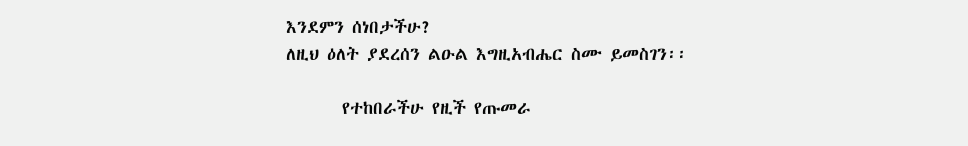እንደምን ሰነበታችሁ?
ለዚህ ዕለት ያደረሰን ልዑል እግዚአብሔር ስሙ ይመስገን፡፡

       የተከበራችሁ የዚች የጡመራ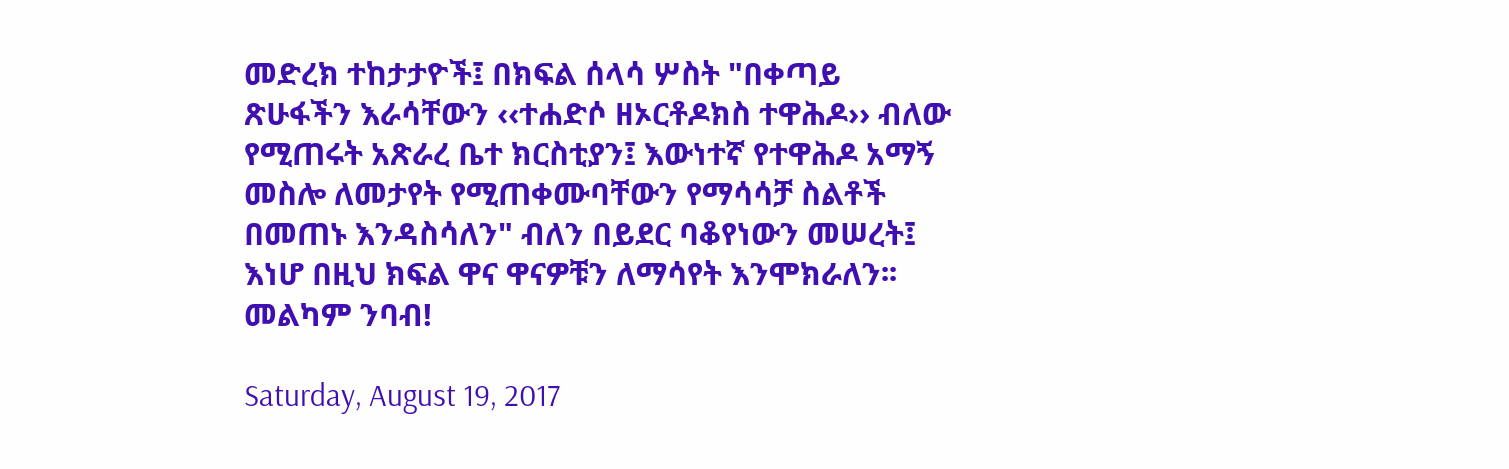መድረክ ተከታታዮች፤ በክፍል ሰላሳ ሦስት "በቀጣይ ጽሁፋችን እራሳቸውን ‹‹ተሐድሶ ዘኦርቶዶክስ ተዋሕዶ›› ብለው የሚጠሩት አጽራረ ቤተ ክርስቲያን፤ እውነተኛ የተዋሕዶ አማኝ መስሎ ለመታየት የሚጠቀሙባቸውን የማሳሳቻ ስልቶች በመጠኑ እንዳስሳለን" ብለን በይደር ባቆየነውን መሠረት፤ እነሆ በዚህ ክፍል ዋና ዋናዎቹን ለማሳየት እንሞክራለን፡፡
መልካም ንባብ!

Saturday, August 19, 2017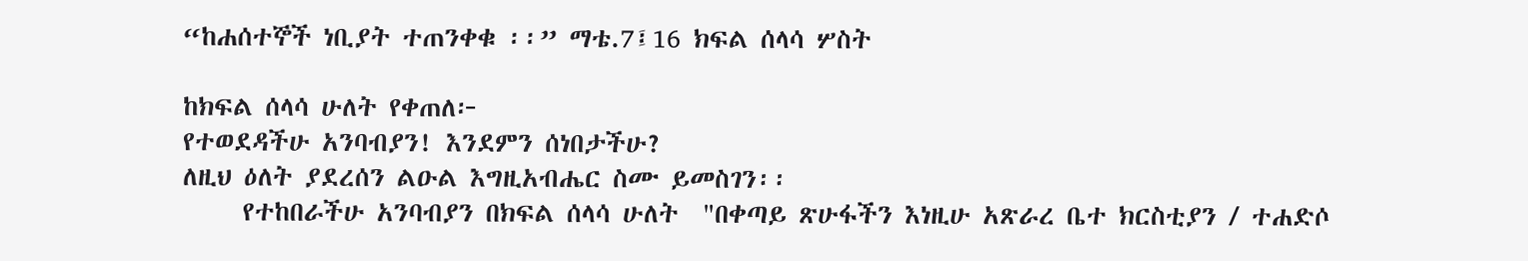“ከሐሰተኞች ነቢያት ተጠንቀቁ ፡፡” ማቴ.7፤16 ክፍል ሰላሳ ሦስት

ከክፍል ሰላሳ ሁለት የቀጠለ፦
የተወደዳችሁ አንባብያን! እንደምን ሰነበታችሁ?
ለዚህ ዕለት ያደረሰን ልዑል እግዚአብሔር ስሙ ይመስገን፡፡
     የተከበራችሁ አንባብያን በክፍል ሰላሳ ሁለት  "በቀጣይ ጽሁፋችን እነዚሁ አጽራረ ቤተ ክርስቲያን / ተሐድሶ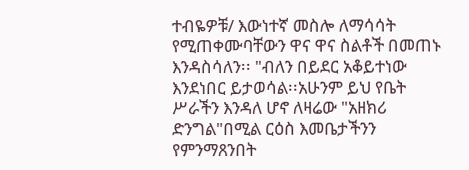ተብዬዎቹ/ እውነተኛ መስሎ ለማሳሳት የሚጠቀሙባቸውን ዋና ዋና ስልቶች በመጠኑ እንዳስሳለን፡፡ "ብለን በይደር አቆይተነው እንደነበር ይታወሳል፡፡አሁንም ይህ የቤት ሥራችን እንዳለ ሆኖ ለዛሬው "አዘክሪ ድንግል"በሚል ርዕስ እመቤታችንን የምንማጸንበት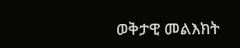ወቅታዊ መልእክት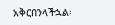አቅርበንላችኋል፡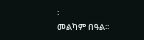፡
መልካም በዓል፡፡